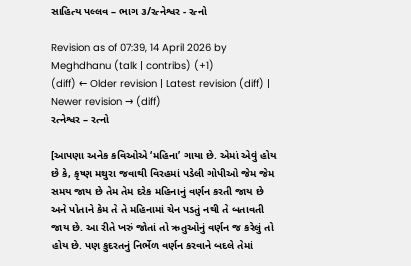સાહિત્ય પલ્લવ – ભાગ ૩/રત્નેશ્વર - રત્નો

Revision as of 07:39, 14 April 2026 by Meghdhanu (talk | contribs) (+1)
(diff) ← Older revision | Latest revision (diff) | Newer revision → (diff)
રત્નેશ્વર – રત્નો

[આપણા અનેક કવિઓએ ‘મહિના’ ગાયા છે. એમાં એવું હોય છે કે, કૃષ્ણ મથુરા જવાથી વિરહમાં પડેલી ગોપીઓ જેમ જેમ સમય જાય છે તેમ તેમ દરેક મહિનાનું વર્ણન કરતી જાય છે અને પોતાને કેમ તે તે મહિનામાં ચેન પડતું નથી તે બતાવતી જાય છે. આ રીતે ખરું જોતાં તો ઋતુઓનું વર્ણન જ કરેલું તો હોય છે. પણ કુદરતનું નિર્ભેળ વર્ણન કરવાને બદલે તેમાં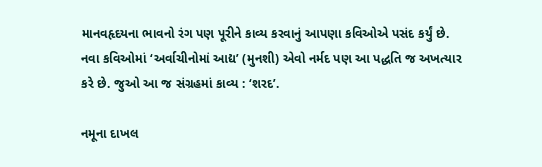માનવહૃદયના ભાવનો રંગ પણ પૂરીને કાવ્ય કરવાનું આપણા કવિઓએ પસંદ કર્યું છે. નવા કવિઓમાં ‘અર્વાચીનોમાં આદ્ય’ (મુનશી) એવો નર્મદ પણ આ પદ્ધતિ જ અખત્યાર કરે છે. જુઓ આ જ સંગ્રહમાં કાવ્ય : ‘શરદ’.

નમૂના દાખલ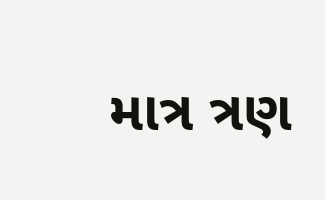માત્ર ત્રણ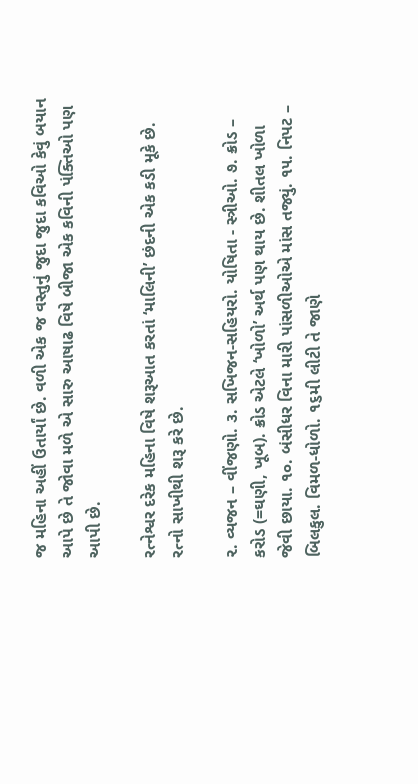જ મહિના અહીં ઉતાર્યાં છે. વળી એક જ વસ્તુનું જુદા જુદા કવિઓ કેવું બયાન આપે છે તે જોવા મળે એ સારુ આષાઢ વિષે બીજા એક કવિની પંક્તિઓ પણ આપી છે.

રત્નેશ્વર દરેક મહિના વિષે શરૂઆત કરતાં ‘માલિની’ છંદની એક કડી મૂકે છે. રત્નો સાખીથી શરૂ કરે છે.

૨. વ્યજન – વીંજણો. ૩. સખિજન-સહિયરો. યોષિતા - સ્ત્રીઓ. ૭. ક્રોડ – કરોડ (=ઘણી, ખૂબ). ક્રોડ એટલે ‘ખોળો’ અર્થ પણ થાય છે. શીતલ ખોળા જેવી છાયા. ૧૦. બંસીધર વિના મારી પાંસળીઓએ માંસ તજ્યું. ૧૫. નિપટ – બિલકુલ. વિમળ-ધોળો. ૧૬મી લીટી તે જાણે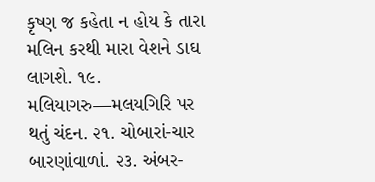કૃષ્ણ જ કહેતા ન હોય કે તારા મલિન કરથી મારા વેશને ડાઘ લાગશે. ૧૯. મલિયાગરુ—મલયગિરિ પર થતું ચંદન. ૨૧. ચોબારાં-ચાર બારણાંવાળાં. ૨૩. અંબર-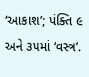‘આકાશ’; પંક્તિ ૯ અને ૩૫માં ‘વસ્ત્ર’.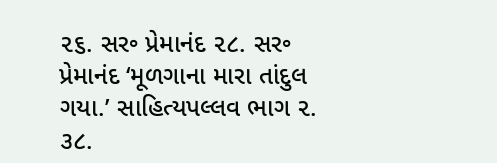૨૬. સર૰ પ્રેમાનંદ ૨૮. સર૰ પ્રેમાનંદ ‘મૂળગાના મારા તાંદુલ ગયા.’ સાહિત્યપલ્લવ ભાગ ૨. ૩૮.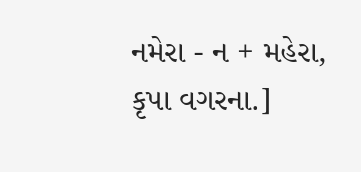નમેરા - ન + મહેરા, કૃપા વગરના.]